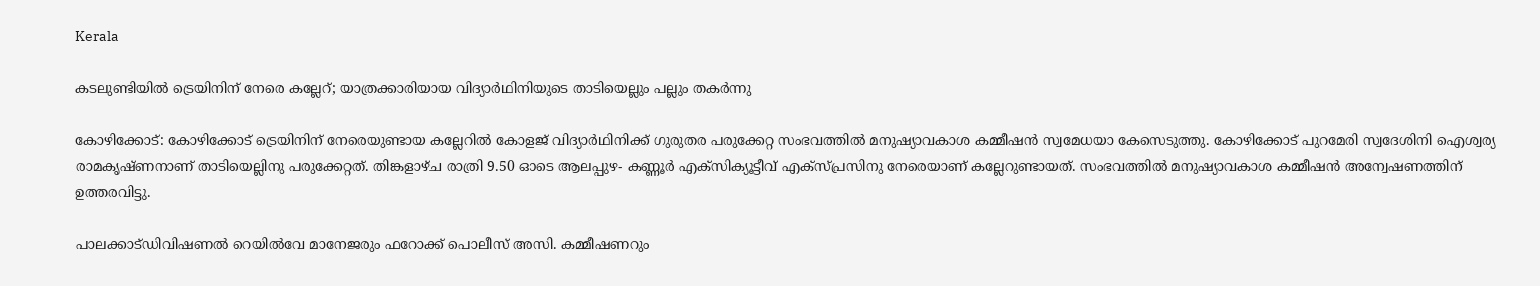Kerala

കടലുണ്ടിയിൽ ട്രെയിനിന് നേരെ കല്ലേറ്; യാത്രക്കാരിയായ വിദ്യാർഥിനിയുടെ താടിയെല്ലും പല്ലും തകർന്നു

കോഴിക്കോട്: കോഴിക്കോട് ട്രെയിനിന് നേരെയുണ്ടായ കല്ലേറില്‍ കോളജ് വിദ്യാര്‍ഥിനിക്ക് ഗുരുതര പരുക്കേറ്റ സംഭവത്തിൽ മനുഷ്യാവകാശ കമ്മീഷൻ സ്വമേധയാ കേസെടുത്തു. കോഴിക്കോട് പുറമേരി സ്വദേശിനി ഐശ്വര്യ രാമകൃഷ്ണനാണ് താടിയെല്ലിനു പരുക്കേറ്റത്. തിങ്കളാഴ്ച രാത്രി 9.50 ഓടെ ആലപ്പുഴ- കണ്ണൂര്‍ എക്‌സിക്യൂട്ടീവ് എക്‌സ്പ്രസിനു നേരെയാണ് കല്ലേറുണ്ടായത്. സംഭവത്തിൽ മനുഷ്യാവകാശ കമ്മീഷൻ അന്വേഷണത്തിന് ഉത്തരവിട്ടു.

പാലക്കാട്ഡിവിഷണൽ റെയിൽവേ മാനേജരും ഫറോക്ക് പൊലീസ് അസി. കമ്മീഷണറും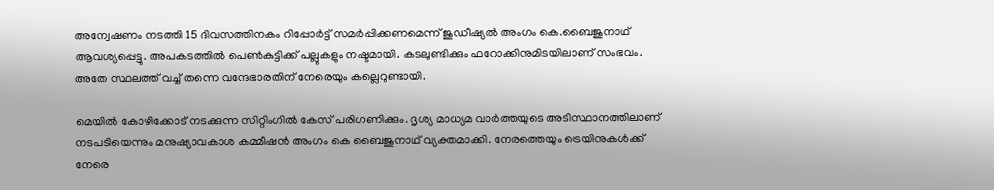അന്വേഷണം നടത്തി 15 ദിവസത്തിനകം റിപ്പോർട്ട് സമർപ്പിക്കണമെന്ന് ജുഡീഷ്യൽ അംഗം കെ.ബൈജുനാഥ് ആവശ്യപ്പെട്ടു. അപകടത്തിൽ പെൺകുട്ടിക്ക് പല്ലുകളും നഷ്ടമായി. കടലുണ്ടിക്കും ഫറോക്കിനുമിടയിലാണ് സംഭവം. അതേ സ്ഥലത്ത് വച്ച് തന്നെ വന്ദേഭാരതിന് നേരെയും കല്ലെറുണ്ടായി.

മെയിൽ കോഴിക്കോട് നടക്കുന്ന സിറ്റിംഗിൽ കേസ് പരിഗണിക്കും. ദൃശ്യ മാധ്യമ വാർത്തയുടെ അടിസ്ഥാനത്തിലാണ് നടപടിയെന്നും മനുഷ്യാവകാശ കമ്മീഷൻ അംഗം കെ ബൈജുനാഥ് വ്യക്തമാക്കി. നേരത്തെയും ട്രെയിനുകള്‍ക്ക് നേരെ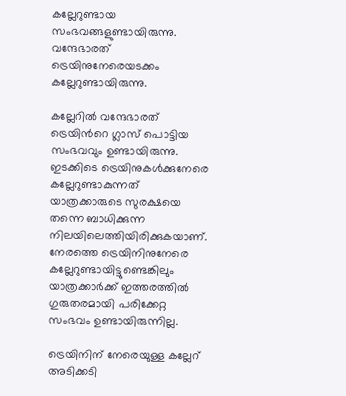കല്ലേറുണ്ടായ സംഭവങ്ങളുണ്ടായിരുന്നു. വന്ദേഭാരത് ട്രെയിനുനേരെയടക്കം കല്ലേറുണ്ടായിരുന്നു.

കല്ലേറിൽ വന്ദേഭാരത് ട്രെയിന്‍റെ ഗ്ലാസ് പൊട്ടിയ സംഭവവും ഉണ്ടായിരുന്നു. ഇടക്കിടെ ട്രെയിനുകള്‍ക്കുനേരെ കല്ലേറുണ്ടാകുന്നത് യാത്രക്കാരുടെ സുരക്ഷയെ തന്നെ ബാധിക്കുന്ന നിലയിലെത്തിയിരിക്കുകയാണ്. നേരത്തെ ട്രെയിനിനുനേരെ കല്ലേറുണ്ടായിട്ടുണ്ടെങ്കിലും യാത്രക്കാര്‍ക്ക് ഇത്തരത്തിൽ ഗുരുതരമായി പരിക്കേറ്റ സംഭവം ഉണ്ടായിരുന്നില്ല.

ട്രെയിനിന് നേരെയുള്ള കല്ലേറ് അടിക്കടി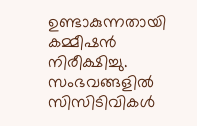ഉണ്ടാകുന്നതായി കമ്മീഷൻ നിരീക്ഷിച്ചു. സംഭവങ്ങളിൽ സിസിടിവികൾ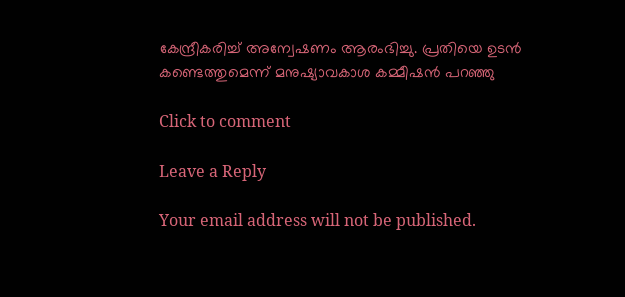കേന്ദ്രീകരിച്ച് അന്വേഷണം ആരംഭിച്ചു. പ്രതിയെ ഉടൻ കണ്ടെത്തുമെന്ന് മനുഷ്യാവകാശ കമ്മീഷൻ പറഞ്ഞു

Click to comment

Leave a Reply

Your email address will not be published.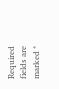Required fields are marked *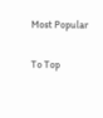Most Popular

To Top